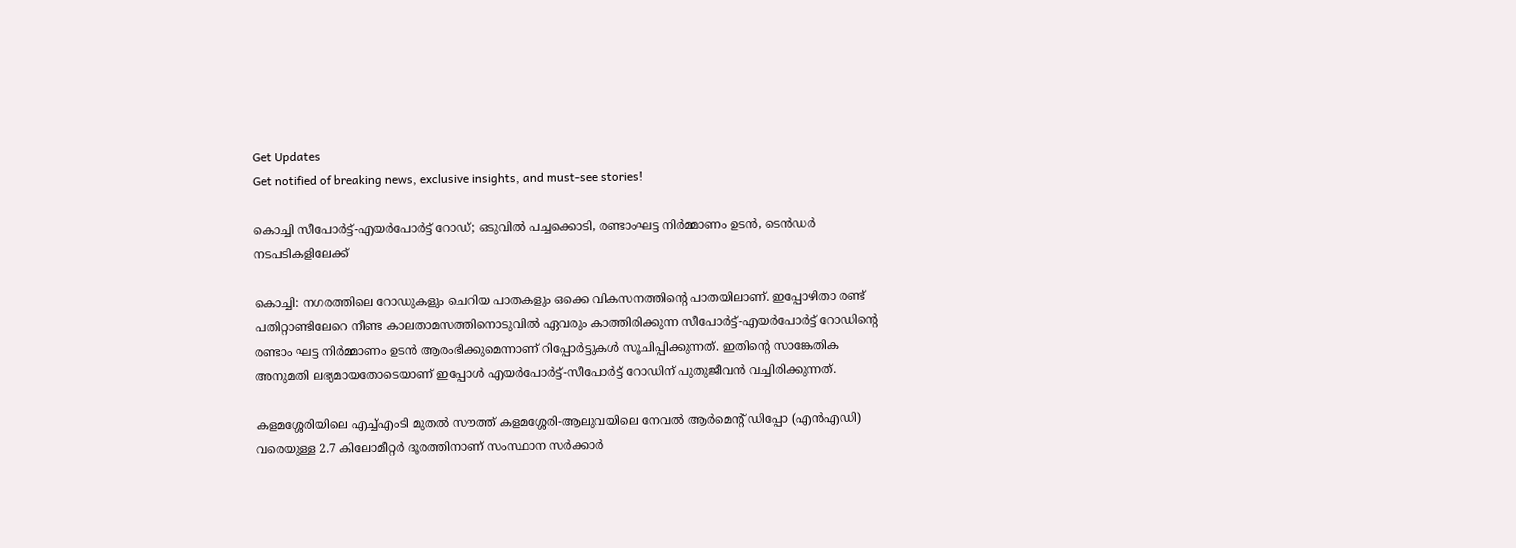Get Updates
Get notified of breaking news, exclusive insights, and must-see stories!

കൊച്ചി സീപോർട്ട്-എയർപോർട്ട് റോഡ്; ഒടുവിൽ പച്ചക്കൊടി, രണ്ടാംഘട്ട നിർമ്മാണം ഉടൻ, ടെൻഡർ നടപടികളിലേക്ക്

കൊച്ചി: നഗരത്തിലെ റോഡുകളും ചെറിയ പാതകളും ഒക്കെ വികസനത്തിന്റെ പാതയിലാണ്. ഇപ്പോഴിതാ രണ്ട് പതിറ്റാണ്ടിലേറെ നീണ്ട കാലതാമസത്തിനൊടുവിൽ ഏവരും കാത്തിരിക്കുന്ന സീപോർട്ട്-എയർപോർട്ട് റോഡിന്റെ രണ്ടാം ഘട്ട നിർമ്മാണം ഉടൻ ആരംഭിക്കുമെന്നാണ് റിപ്പോർട്ടുകൾ സൂചിപ്പിക്കുന്നത്. ഇതിന്റെ സാങ്കേതിക അനുമതി ലഭ്യമായതോടെയാണ് ഇപ്പോൾ എയർപോർട്ട്-സീപോർട്ട് റോഡിന് പുതുജീവൻ വച്ചിരിക്കുന്നത്.

കളമശ്ശേരിയിലെ എച്ച്എംടി മുതൽ സൗത്ത് കളമശ്ശേരി-ആലുവയിലെ നേവൽ ആർമെന്റ് ഡിപ്പോ (എൻഎഡി) വരെയുള്ള 2.7 കിലോമീറ്റർ ദൂരത്തിനാണ് സംസ്ഥാന സർക്കാർ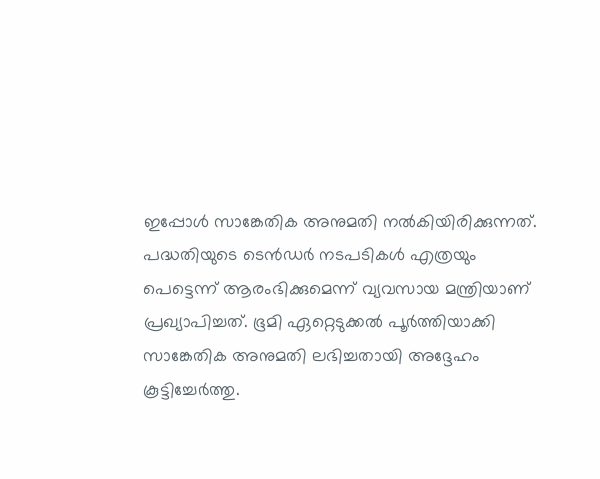ഇപ്പോൾ സാങ്കേതിക അനുമതി നൽകിയിരിക്കുന്നത്. പദ്ധതിയുടെ ടെൻഡർ നടപടികൾ എത്രയും പെട്ടെന്ന് ആരംഭിക്കുമെന്ന് വ്യവസായ മന്ത്രിയാണ് പ്രഖ്യാപിച്ചത്. ഭൂമി ഏറ്റെടുക്കൽ പൂർത്തിയാക്കി സാങ്കേതിക അനുമതി ലഭിച്ചതായി അദ്ദേഹം കൂട്ടിച്ചേർത്തു.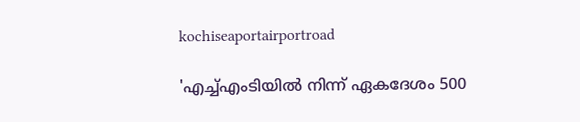kochiseaportairportroad

'എച്ച്എംടിയിൽ നിന്ന് ഏകദേശം 500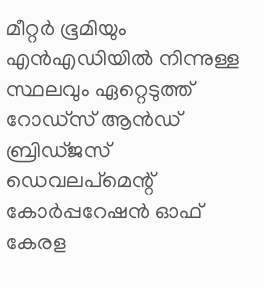മീറ്റർ ഭൂമിയും എൻഎഡിയിൽ നിന്നുള്ള സ്ഥലവും ഏറ്റെടുത്ത് റോഡ്‌സ് ആൻഡ് ബ്രിഡ്‌ജസ് ഡെവലപ്‌മെന്റ് കോർപ്പറേഷൻ ഓഫ് കേരള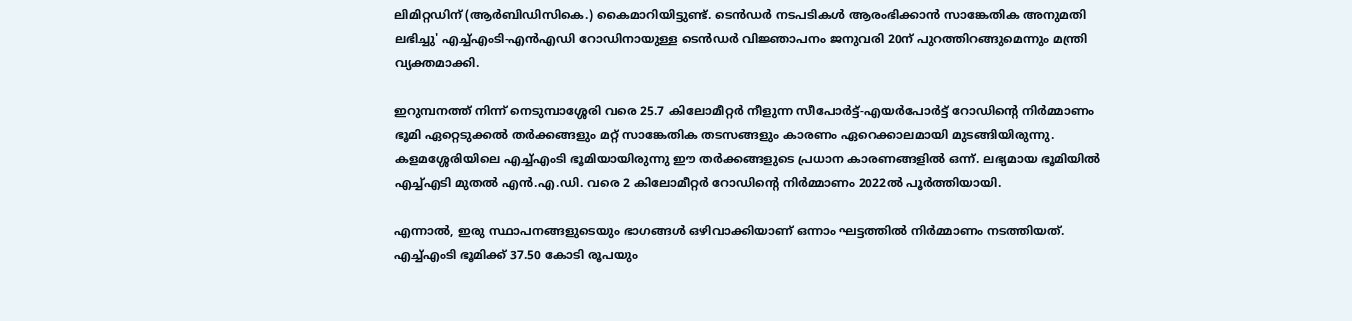ലിമിറ്റഡിന് (ആർബിഡിസികെ.) കൈമാറിയിട്ടുണ്ട്. ടെൻഡർ നടപടികൾ ആരംഭിക്കാൻ സാങ്കേതിക അനുമതി ലഭിച്ചു' എച്ച്എംടി-എൻഎഡി റോഡിനായുള്ള ടെൻഡർ വിജ്ഞാപനം ജനുവരി 20ന് പുറത്തിറങ്ങുമെന്നും മന്ത്രി വ്യക്തമാക്കി.

ഇറുമ്പനത്ത് നിന്ന് നെടുമ്പാശ്ശേരി വരെ 25.7 കിലോമീറ്റർ നീളുന്ന സീപോർട്ട്-എയർപോർട്ട് റോഡിന്റെ നിർമ്മാണം ഭൂമി ഏറ്റെടുക്കൽ തർക്കങ്ങളും മറ്റ് സാങ്കേതിക തടസങ്ങളും കാരണം ഏറെക്കാലമായി മുടങ്ങിയിരുന്നു. കളമശ്ശേരിയിലെ എച്ച്എംടി ഭൂമിയായിരുന്നു ഈ തർക്കങ്ങളുടെ പ്രധാന കാരണങ്ങളിൽ ഒന്ന്. ലഭ്യമായ ഭൂമിയിൽ എച്ച്എടി മുതൽ എൻ.എ.ഡി. വരെ 2 കിലോമീറ്റർ റോഡിന്റെ നിർമ്മാണം 2022ൽ പൂർത്തിയായി.

എന്നാൽ, ഇരു സ്ഥാപനങ്ങളുടെയും ഭാഗങ്ങൾ ഒഴിവാക്കിയാണ് ഒന്നാം ഘട്ടത്തിൽ നിർമ്മാണം നടത്തിയത്. എച്ച്എംടി ഭൂമിക്ക് 37.50 കോടി രൂപയും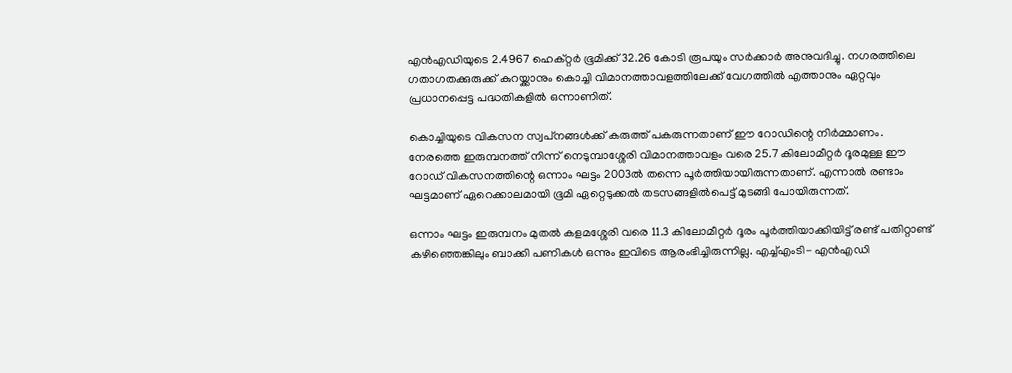എൻഎഡിയുടെ 2.4967 ഹെക്റ്റർ ഭൂമിക്ക് 32.26 കോടി രൂപയും സർക്കാർ അനുവദിച്ചു. നഗരത്തിലെ ഗതാഗതക്കുരുക്ക് കുറയ്ക്കാനും കൊച്ചി വിമാനത്താവളത്തിലേക്ക് വേഗത്തിൽ എത്താനും ഏറ്റവും പ്രധാനപ്പെട്ട പദ്ധതികളിൽ ഒന്നാണിത്.

കൊച്ചിയുടെ വികസന സ്വപ്‍നങ്ങൾക്ക് കരുത്ത് പകരുന്നതാണ് ഈ റോഡിന്റെ നിർമ്മാണം. നേരത്തെ ഇരുമ്പനത്ത് നിന്ന് നെടുമ്പാശ്ശേരി വിമാനത്താവളം വരെ 25.7 കിലോമീറ്റർ ദൂരമുള്ള ഈ റോഡ് വികസനത്തിന്റെ ഒന്നാം ഘട്ടം 2003ൽ തന്നെ പൂർത്തിയായിരുന്നതാണ്. എന്നാൽ രണ്ടാം ഘട്ടമാണ് ഏറെക്കാലമായി ഭൂമി ഏറ്റെടുക്കൽ തടസങ്ങളിൽപെട്ട് മുടങ്ങി പോയിരുന്നത്.

ഒന്നാം ഘട്ടം ഇരുമ്പനം മുതൽ കളമശ്ശേരി വരെ 11.3 കിലോമീറ്റർ ദൂരം പൂർത്തിയാക്കിയിട്ട് രണ്ട് പതിറ്റാണ്ട് കഴിഞ്ഞെങ്കിലും ബാക്കി പണികൾ ഒന്നും ഇവിടെ ആരംഭിച്ചിരുന്നില്ല. എച്ച്എംടി- എൻഎഡി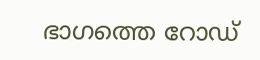ഭാഗത്തെ റോഡ്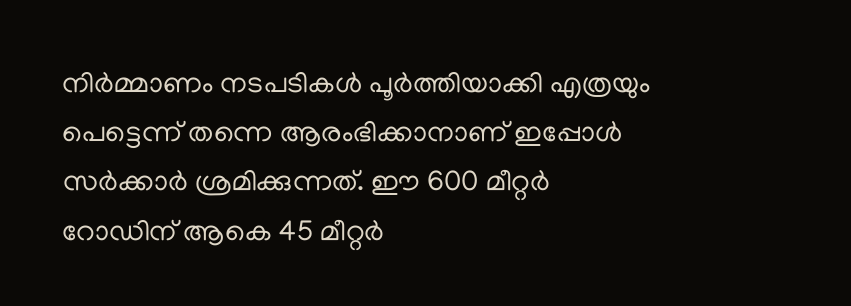നിർമ്മാണം നടപടികൾ പൂർത്തിയാക്കി എത്രയും പെട്ടെന്ന് തന്നെ ആരംഭിക്കാനാണ് ഇപ്പോൾ സർക്കാർ ശ്രമിക്കുന്നത്. ഈ 600 മീറ്റർ റോഡിന് ആകെ 45 മീറ്റർ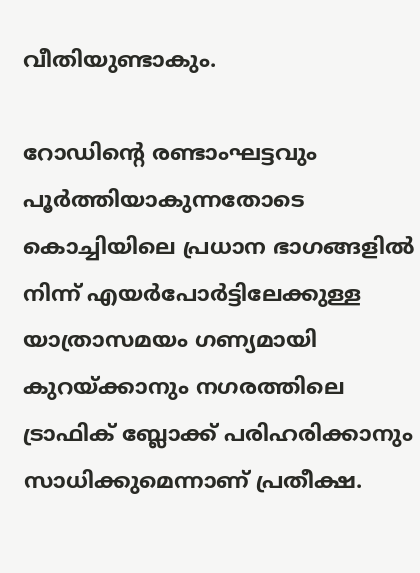വീതിയുണ്ടാകും.

റോഡിന്റെ രണ്ടാംഘട്ടവും പൂർത്തിയാകുന്നതോടെ കൊച്ചിയിലെ പ്രധാന ഭാഗങ്ങളിൽ നിന്ന് എയർപോർട്ടിലേക്കുള്ള യാത്രാസമയം ഗണ്യമായി കുറയ്ക്കാനും നഗരത്തിലെ ട്രാഫിക് ബ്ലോക്ക് പരിഹരിക്കാനും സാധിക്കുമെന്നാണ് പ്രതീക്ഷ.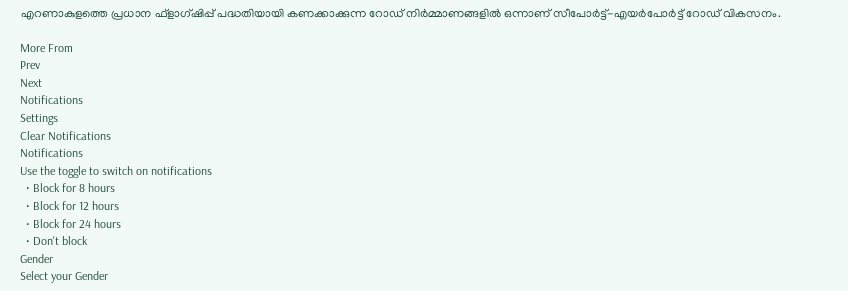എറണാകുളത്തെ പ്രധാന ഫ്ളാഗ്ഷിപ്പ് പദ്ധതിയായി കണക്കാക്കുന്ന റോഡ് നിർമ്മാണങ്ങളിൽ ഒന്നാണ് സീപോർട്ട്-എയർപോർട്ട് റോഡ് വികസനം.

More From
Prev
Next
Notifications
Settings
Clear Notifications
Notifications
Use the toggle to switch on notifications
  • Block for 8 hours
  • Block for 12 hours
  • Block for 24 hours
  • Don't block
Gender
Select your Gender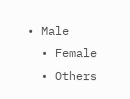• Male
  • Female
  • Others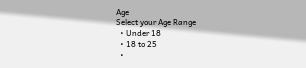Age
Select your Age Range
  • Under 18
  • 18 to 25
  •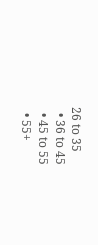26 to 35
  • 36 to 45
  • 45 to 55
  • 55+